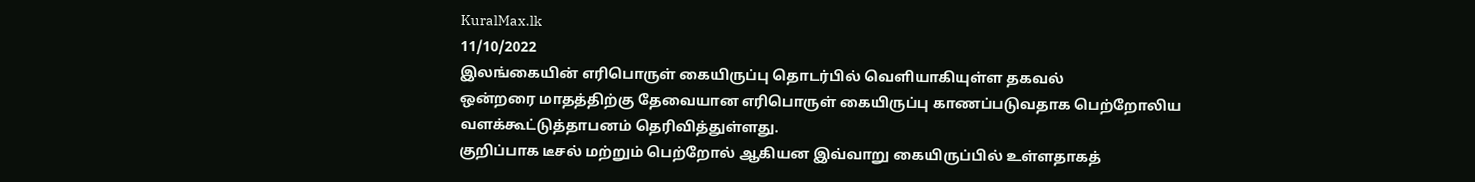KuralMax.lk
11/10/2022
இலங்கையின் எரிபொருள் கையிருப்பு தொடர்பில் வெளியாகியுள்ள தகவல்
ஒன்றரை மாதத்திற்கு தேவையான எரிபொருள் கையிருப்பு காணப்படுவதாக பெற்றோலிய வளக்கூட்டுத்தாபனம் தெரிவித்துள்ளது.
குறிப்பாக டீசல் மற்றும் பெற்றோல் ஆகியன இவ்வாறு கையிருப்பில் உள்ளதாகத்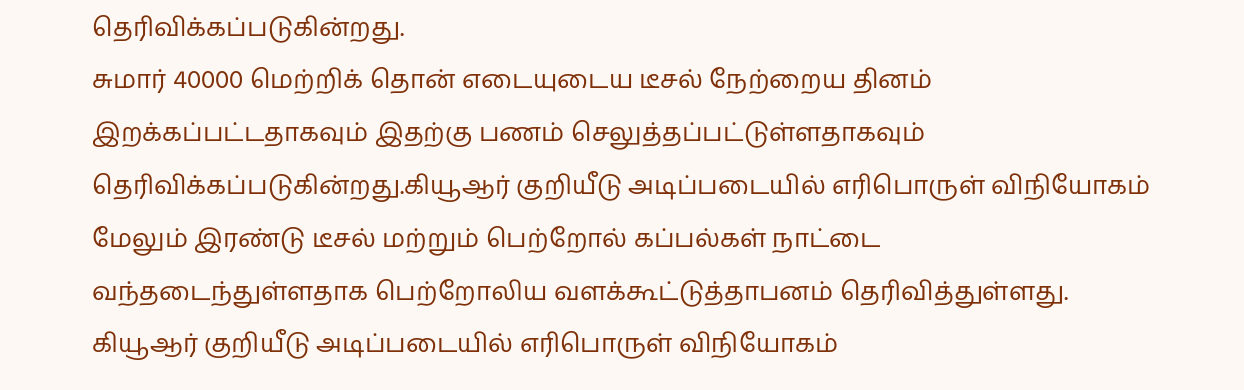தெரிவிக்கப்படுகின்றது.
சுமார் 40000 மெற்றிக் தொன் எடையுடைய டீசல் நேற்றைய தினம் இறக்கப்பட்டதாகவும் இதற்கு பணம் செலுத்தப்பட்டுள்ளதாகவும் தெரிவிக்கப்படுகின்றது.கியூஆர் குறியீடு அடிப்படையில் எரிபொருள் விநியோகம்
மேலும் இரண்டு டீசல் மற்றும் பெற்றோல் கப்பல்கள் நாட்டை வந்தடைந்துள்ளதாக பெற்றோலிய வளக்கூட்டுத்தாபனம் தெரிவித்துள்ளது.
கியூஆர் குறியீடு அடிப்படையில் எரிபொருள் விநியோகம்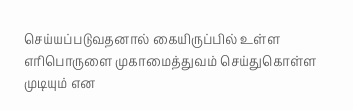செய்யப்படுவதனால் கையிருப்பில் உள்ள எரிபொருளை முகாமைத்துவம் செய்துகொள்ள முடியும் என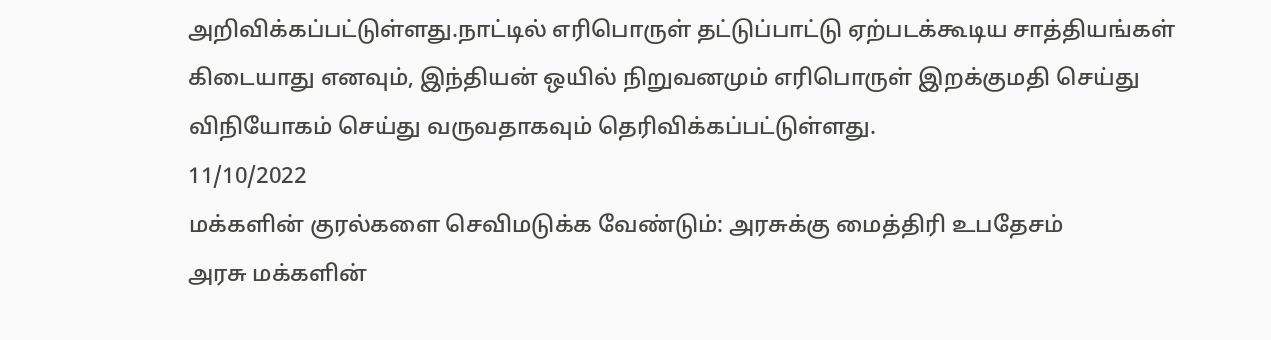அறிவிக்கப்பட்டுள்ளது.நாட்டில் எரிபொருள் தட்டுப்பாட்டு ஏற்படக்கூடிய சாத்தியங்கள் கிடையாது எனவும், இந்தியன் ஒயில் நிறுவனமும் எரிபொருள் இறக்குமதி செய்து விநியோகம் செய்து வருவதாகவும் தெரிவிக்கப்பட்டுள்ளது.
11/10/2022
மக்களின் குரல்களை செவிமடுக்க வேண்டும்: அரசுக்கு மைத்திரி உபதேசம்
அரசு மக்களின்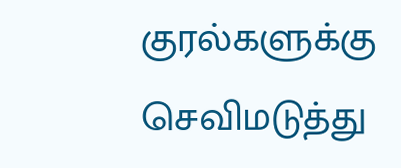குரல்களுக்கு செவிமடுத்து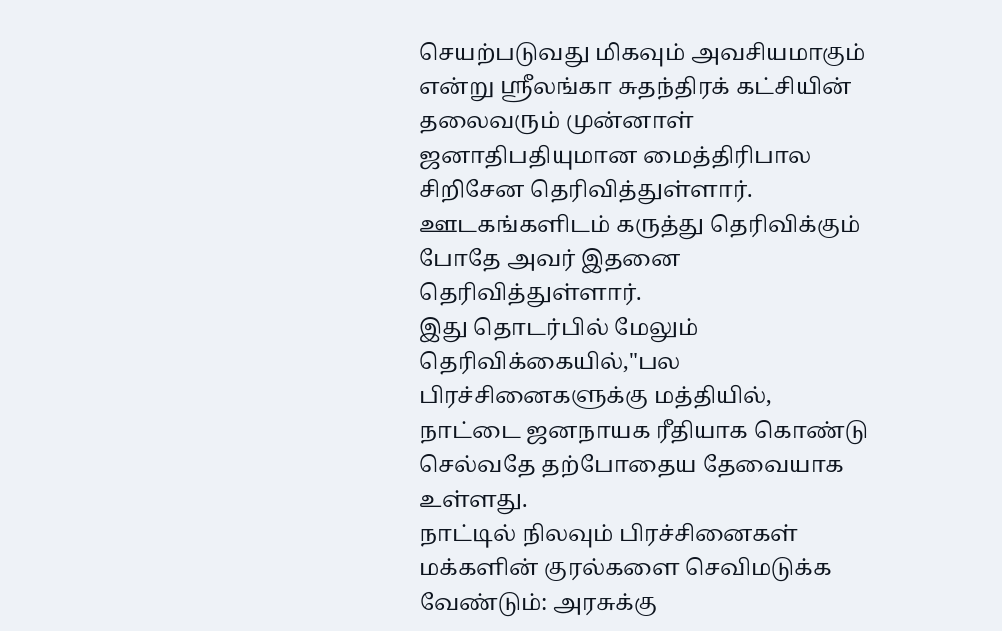செயற்படுவது மிகவும் அவசியமாகும் என்று ஸ்ரீலங்கா சுதந்திரக் கட்சியின் தலைவரும் முன்னாள் ஜனாதிபதியுமான மைத்திரிபால சிறிசேன தெரிவித்துள்ளார்.
ஊடகங்களிடம் கருத்து தெரிவிக்கும் போதே அவர் இதனை தெரிவித்துள்ளார்.
இது தொடர்பில் மேலும் தெரிவிக்கையில்,"பல பிரச்சினைகளுக்கு மத்தியில், நாட்டை ஜனநாயக ரீதியாக கொண்டு செல்வதே தற்போதைய தேவையாக உள்ளது.
நாட்டில் நிலவும் பிரச்சினைகள்
மக்களின் குரல்களை செவிமடுக்க வேண்டும்: அரசுக்கு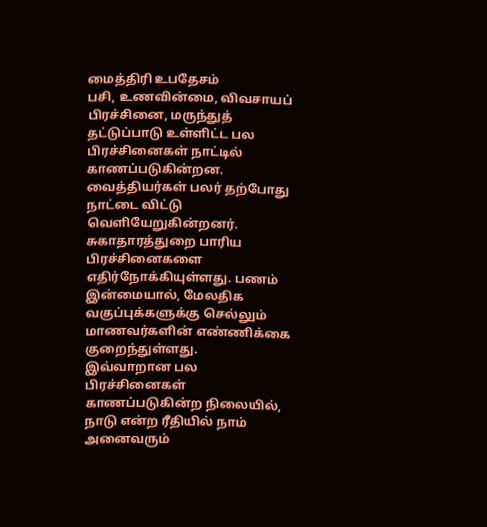மைத்திரி உபதேசம்
பசி, உணவின்மை, விவசாயப் பிரச்சினை, மருந்துத் தட்டுப்பாடு உள்ளிட்ட பல பிரச்சினைகள் நாட்டில் காணப்படுகின்றன.
வைத்தியர்கள் பலர் தற்போது நாட்டை விட்டு வெளியேறுகின்றனர். சுகாதாரத்துறை பாரிய பிரச்சினைகளை எதிர்நோக்கியுள்ளது. பணம் இன்மையால், மேலதிக வகுப்புக்களுக்கு செல்லும் மாணவர்களின் எண்ணிக்கை குறைந்துள்ளது.
இவ்வாறான பல பிரச்சினைகள் காணப்படுகின்ற நிலையில், நாடு என்ற ரீதியில் நாம் அனைவரும்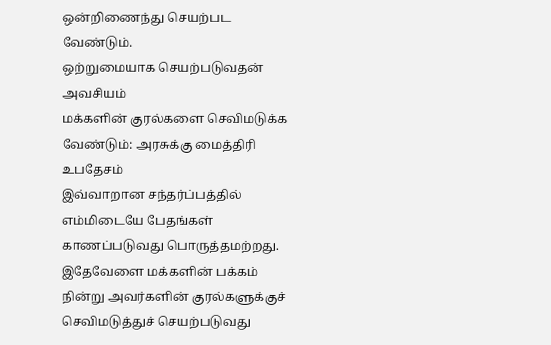ஒன்றிணைந்து செயற்பட வேண்டும்.
ஒற்றுமையாக செயற்படுவதன் அவசியம்
மக்களின் குரல்களை செவிமடுக்க வேண்டும்: அரசுக்கு மைத்திரி உபதேசம்
இவ்வாறான சந்தர்ப்பத்தில் எம்மிடையே பேதங்கள் காணப்படுவது பொருத்தமற்றது. இதேவேளை மக்களின் பக்கம் நின்று அவர்களின் குரல்களுக்குச் செவிமடுத்துச் செயற்படுவது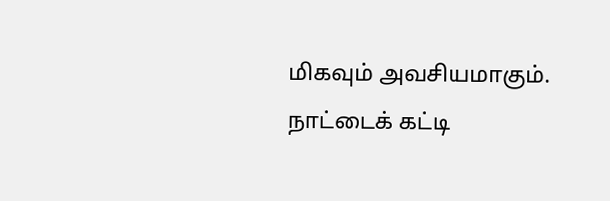மிகவும் அவசியமாகும்.
நாட்டைக் கட்டி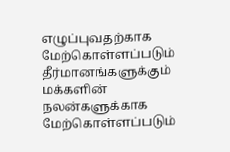எழுப்புவதற்காக மேற்கொள்ளப்படும் தீர்மானங்களுக்கும் மக்களின் நலன்களுக்காக மேற்கொள்ளப்படும்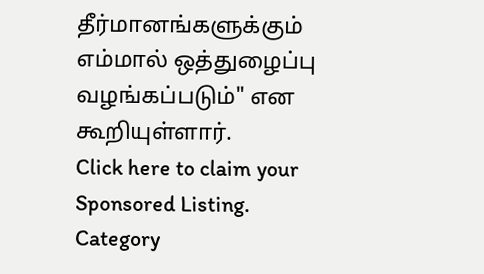தீர்மானங்களுக்கும் எம்மால் ஒத்துழைப்பு வழங்கப்படும்" என கூறியுள்ளார்.
Click here to claim your Sponsored Listing.
Category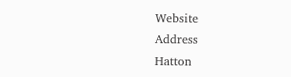Website
Address
Hatton